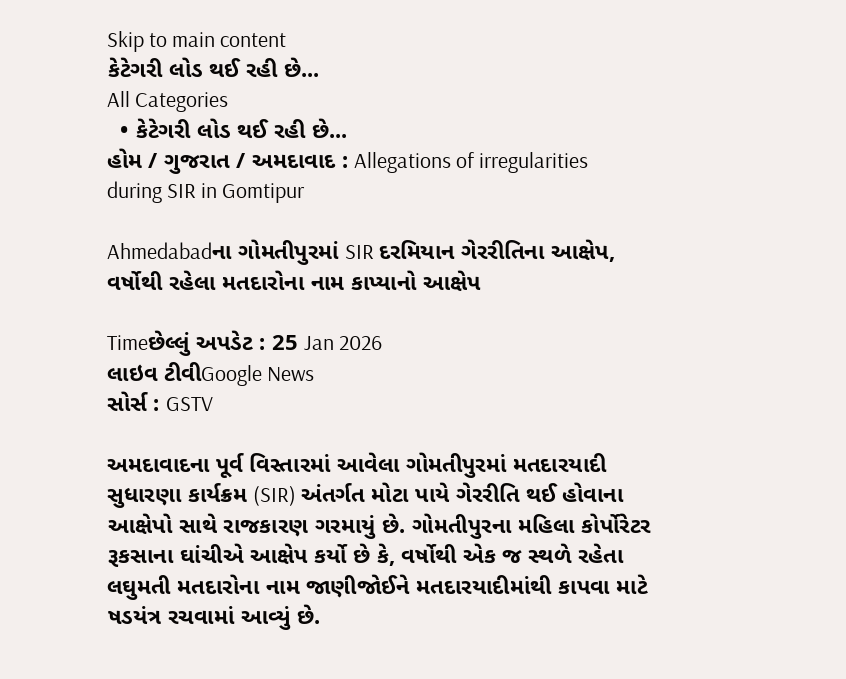Skip to main content
કેટેગરી લોડ થઈ રહી છે...
All Categories
  • કેટેગરી લોડ થઈ રહી છે...
હોમ / ગુજરાત / અમદાવાદ : Allegations of irregularities during SIR in Gomtipur

Ahmedabadના ગોમતીપુરમાં SIR દરમિયાન ગેરરીતિના આક્ષેપ, વર્ષોથી રહેલા મતદારોના નામ કાપ્યાનો આક્ષેપ

Timeછેલ્લું અપડેટ : 25 Jan 2026
લાઇવ ટીવીGoogle News
સોર્સ : GSTV

અમદાવાદના પૂર્વ વિસ્તારમાં આવેલા ગોમતીપુરમાં મતદારયાદી સુધારણા કાર્યક્રમ (SIR) અંતર્ગત મોટા પાયે ગેરરીતિ થઈ હોવાના આક્ષેપો સાથે રાજકારણ ગરમાયું છે. ગોમતીપુરના મહિલા કોર્પોરેટર રૂકસાના ઘાંચીએ આક્ષેપ કર્યો છે કે, વર્ષોથી એક જ સ્થળે રહેતા લઘુમતી મતદારોના નામ જાણીજોઈને મતદારયાદીમાંથી કાપવા માટે ષડયંત્ર રચવામાં આવ્યું છે.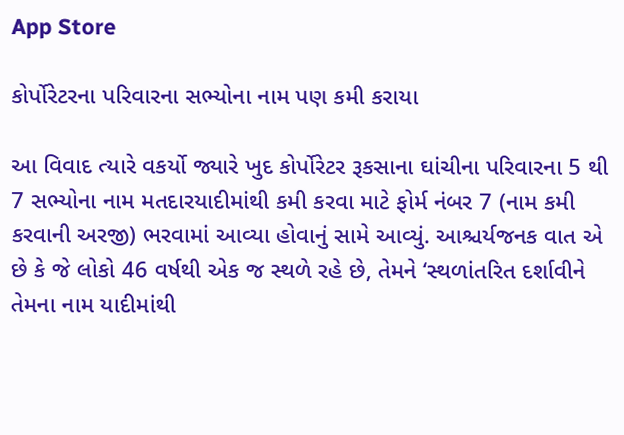App Store

કોર્પોરેટરના પરિવારના સભ્યોના નામ પણ કમી કરાયા

આ વિવાદ ત્યારે વકર્યો જ્યારે ખુદ કોર્પોરેટર રૂકસાના ઘાંચીના પરિવારના 5 થી 7 સભ્યોના નામ મતદારયાદીમાંથી કમી કરવા માટે ફોર્મ નંબર 7 (નામ કમી કરવાની અરજી) ભરવામાં આવ્યા હોવાનું સામે આવ્યું. આશ્ચર્યજનક વાત એ છે કે જે લોકો 46 વર્ષથી એક જ સ્થળે રહે છે, તેમને ‘સ્થળાંતરિત દર્શાવીને તેમના નામ યાદીમાંથી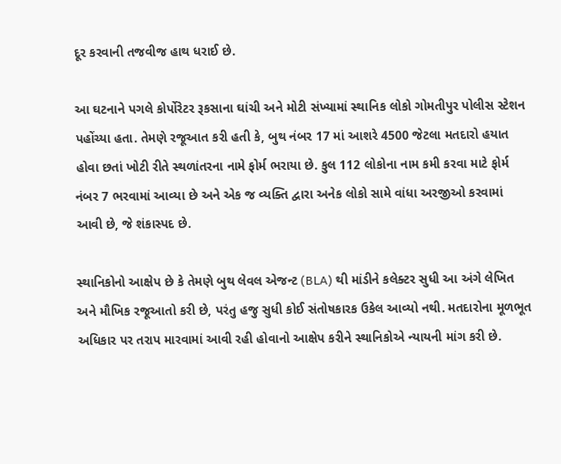દૂર કરવાની તજવીજ હાથ ધરાઈ છે.

આ ઘટનાને પગલે કોર્પોરેટર રૂકસાના ઘાંચી અને મોટી સંખ્યામાં સ્થાનિક લોકો ગોમતીપુર પોલીસ સ્ટેશન પહોંચ્યા હતા. તેમણે રજૂઆત કરી હતી કે, બુથ નંબર 17 માં આશરે 4500 જેટલા મતદારો હયાત હોવા છતાં ખોટી રીતે સ્થળાંતરના નામે ફોર્મ ભરાયા છે. કુલ 112 લોકોના નામ કમી કરવા માટે ફોર્મ નંબર 7 ભરવામાં આવ્યા છે અને એક જ વ્યક્તિ દ્વારા અનેક લોકો સામે વાંધા અરજીઓ કરવામાં આવી છે, જે શંકાસ્પદ છે.

સ્થાનિકોનો આક્ષેપ છે કે તેમણે બુથ લેવલ એજન્ટ (BLA) થી માંડીને કલેક્ટર સુધી આ અંગે લેખિત અને મૌખિક રજૂઆતો કરી છે, પરંતુ હજુ સુધી કોઈ સંતોષકારક ઉકેલ આવ્યો નથી. મતદારોના મૂળભૂત અધિકાર પર તરાપ મારવામાં આવી રહી હોવાનો આક્ષેપ કરીને સ્થાનિકોએ ન્યાયની માંગ કરી છે.